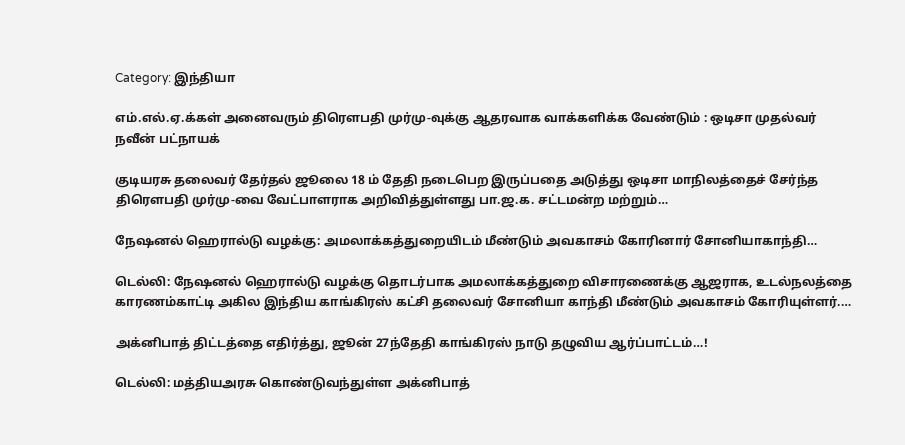Category: இந்தியா

எம்.எல்.ஏ.க்கள் அனைவரும் திரௌபதி முர்மு-வுக்கு ஆதரவாக வாக்களிக்க வேண்டும் : ஒடிசா முதல்வர் நவீன் பட்நாயக்

குடியரசு தலைவர் தேர்தல் ஜூலை 18 ம் தேதி நடைபெற இருப்பதை அடுத்து ஒடிசா மாநிலத்தைச் சேர்ந்த திரௌபதி முர்மு-வை வேட்பாளராக அறிவித்துள்ளது பா.ஜ.க. சட்டமன்ற மற்றும்…

நேஷனல் ஹெரால்டு வழக்கு: அமலாக்கத்துறையிடம் மீண்டும் அவகாசம் கோரினார் சோனியாகாந்தி…

டெல்லி: நேஷனல் ஹெரால்டு வழக்கு தொடர்பாக அமலாக்கத்துறை விசாரணைக்கு ஆஜராக, உடல்நலத்தை காரணம்காட்டி அகில இந்திய காங்கிரஸ் கட்சி தலைவர் சோனியா காந்தி மீண்டும் அவகாசம் கோரியுள்ளர்.…

அக்னிபாத் திட்டத்தை எதிர்த்து, ஜூன் 27ந்தேதி காங்கிரஸ் நாடு தழுவிய ஆர்ப்பாட்டம்…!

டெல்லி: மத்தியஅரசு கொண்டுவந்துள்ள அக்னிபாத்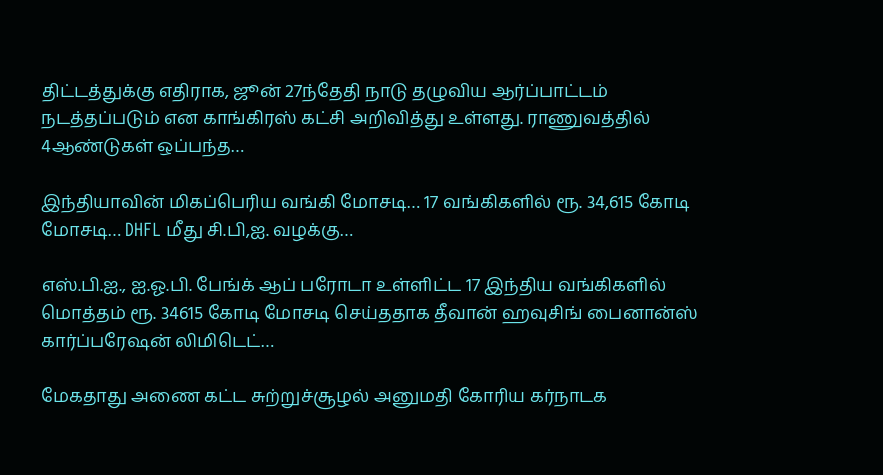திட்டத்துக்கு எதிராக, ஜூன் 27ந்தேதி நாடு தழுவிய ஆர்ப்பாட்டம் நடத்தப்படும் என காங்கிரஸ் கட்சி அறிவித்து உள்ளது. ராணுவத்தில் 4ஆண்டுகள் ஒப்பந்த…

இந்தியாவின் மிகப்பெரிய வங்கி மோசடி… 17 வங்கிகளில் ரூ. 34,615 கோடி மோசடி… DHFL மீது சி.பி,ஐ. வழக்கு…

எஸ்.பி.ஐ., ஐ.ஓ.பி. பேங்க் ஆப் பரோடா உள்ளிட்ட 17 இந்திய வங்கிகளில் மொத்தம் ரூ. 34615 கோடி மோசடி செய்ததாக தீவான் ஹவுசிங் பைனான்ஸ் கார்ப்பரேஷன் லிமிடெட்…

மேகதாது அணை கட்ட சுற்றுச்சூழல் அனுமதி கோரிய கர்நாடக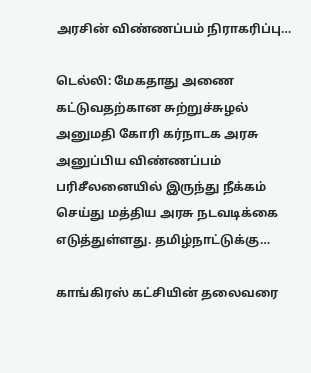அரசின் விண்ணப்பம் நிராகரிப்பு…

டெல்லி: மேகதாது அணை கட்டுவதற்கான சுற்றுச்சுழல் அனுமதி கோரி கர்நாடக அரசு அனுப்பிய விண்ணப்பம் பரிசீலனையில் இருந்து நீக்கம் செய்து மத்திய அரசு நடவடிக்கை எடுத்துள்ளது. தமிழ்நாட்டுக்கு…

காங்கிரஸ் கட்சியின் தலைவரை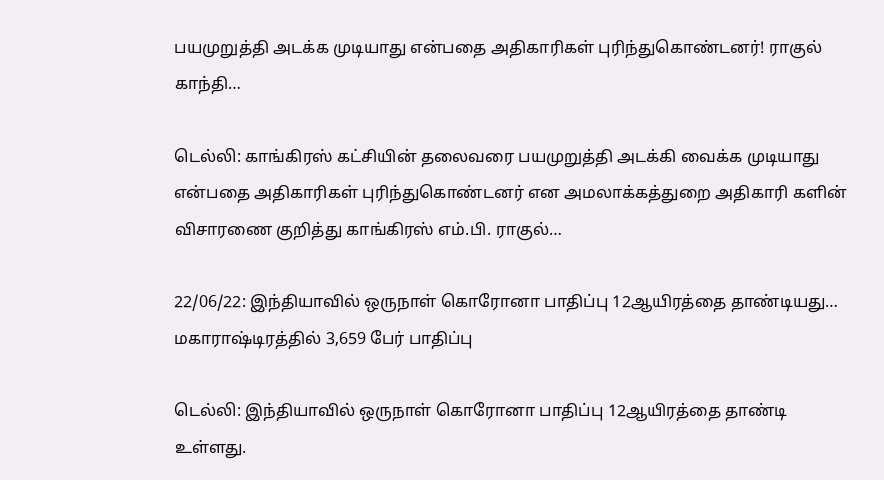பயமுறுத்தி அடக்க முடியாது என்பதை அதிகாரிகள் புரிந்துகொண்டனர்! ராகுல் காந்தி…

டெல்லி: காங்கிரஸ் கட்சியின் தலைவரை பயமுறுத்தி அடக்கி வைக்க முடியாது என்பதை அதிகாரிகள் புரிந்துகொண்டனர் என அமலாக்கத்துறை அதிகாரி களின் விசாரணை குறித்து காங்கிரஸ் எம்.பி. ராகுல்…

22/06/22: இந்தியாவில் ஒருநாள் கொரோனா பாதிப்பு 12ஆயிரத்தை தாண்டியது… மகாராஷ்டிரத்தில் 3,659 பேர் பாதிப்பு

டெல்லி: இந்தியாவில் ஒருநாள் கொரோனா பாதிப்பு 12ஆயிரத்தை தாண்டி உள்ளது.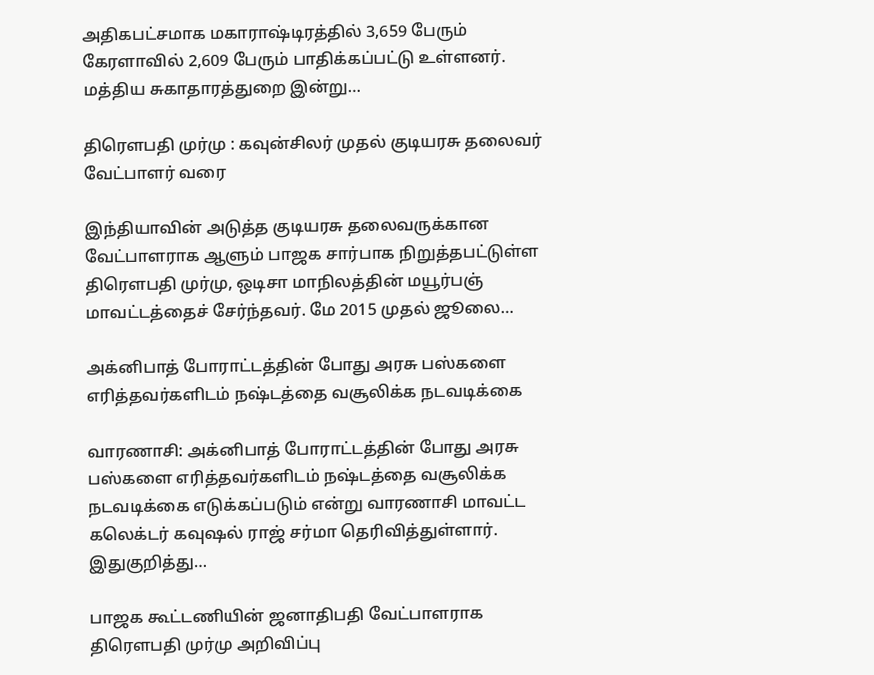அதிகபட்சமாக மகாராஷ்டிரத்தில் 3,659 பேரும் கேரளாவில் 2,609 பேரும் பாதிக்கப்பட்டு உள்ளனர். மத்திய சுகாதாரத்துறை இன்று…

திரௌபதி முர்மு : கவுன்சிலர் முதல் குடியரசு தலைவர் வேட்பாளர் வரை

இந்தியாவின் அடுத்த குடியரசு தலைவருக்கான வேட்பாளராக ஆளும் பாஜக சார்பாக நிறுத்தபட்டுள்ள திரௌபதி முர்மு, ஒடிசா மாநிலத்தின் மயூர்பஞ் மாவட்டத்தைச் சேர்ந்தவர். மே 2015 முதல் ஜூலை…

அக்னிபாத் போராட்டத்தின் போது அரசு பஸ்களை எரித்தவர்களிடம் நஷ்டத்தை வசூலிக்க நடவடிக்கை

வாரணாசி: அக்னிபாத் போராட்டத்தின் போது அரசு பஸ்களை எரித்தவர்களிடம் நஷ்டத்தை வசூலிக்க நடவடிக்கை எடுக்கப்படும் என்று வாரணாசி மாவட்ட கலெக்டர் கவுஷல் ராஜ் சர்மா தெரிவித்துள்ளார். இதுகுறித்து…

பாஜக கூட்டணியின் ஜனாதிபதி வேட்பாளராக திரௌபதி முர்மு அறிவிப்பு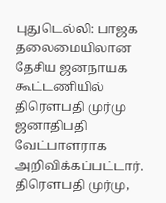புதுடெல்லி: பாஜக தலைமையிலான தேசிய ஜனநாயக கூட்டணியில் திரௌபதி முர்மு ஜனாதிபதி வேட்பாளராக அறிவிக்கப்பட்டார். திரௌபதி முர்மு,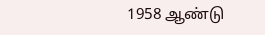1958 ஆண்டு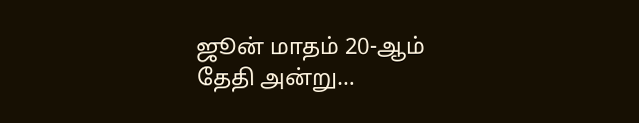ஜூன் மாதம் 20-ஆம் தேதி அன்று…